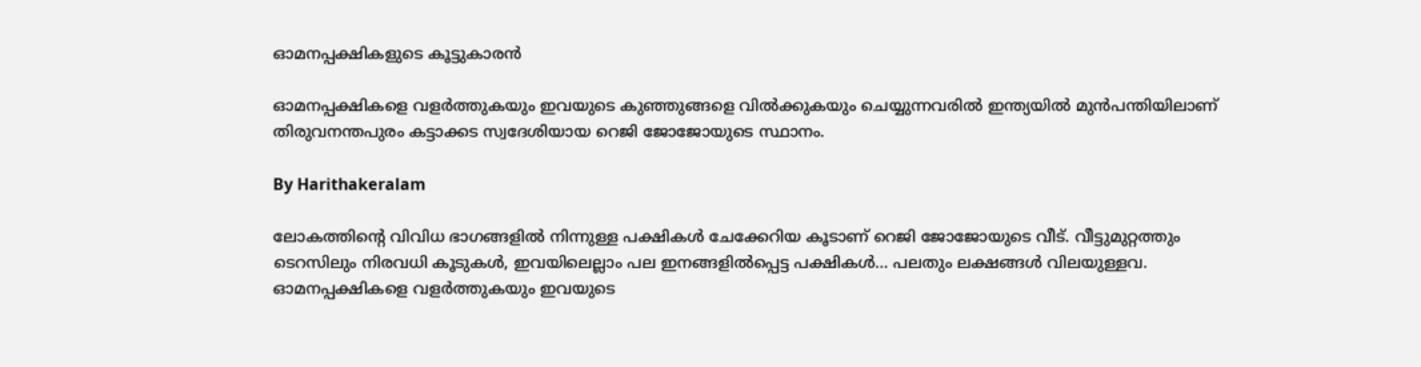ഓമനപ്പക്ഷികളുടെ കൂട്ടുകാരന്‍

ഓമനപ്പക്ഷികളെ വളര്‍ത്തുകയും ഇവയുടെ കുഞ്ഞുങ്ങളെ വില്‍ക്കുകയും ചെയ്യുന്നവരില്‍ ഇന്ത്യയില്‍ മുന്‍പന്തിയിലാണ് തിരുവനന്തപുരം കട്ടാക്കട സ്വദേശിയായ റെജി ജോജോയുടെ സ്ഥാനം.

By Harithakeralam

ലോകത്തിന്റെ വിവിധ ഭാഗങ്ങളില്‍ നിന്നുള്ള പക്ഷികള്‍ ചേക്കേറിയ കൂടാണ് റെജി ജോജോയുടെ വീട്. വീട്ടുമുറ്റത്തും ടെറസിലും നിരവധി കൂടുകള്‍, ഇവയിലെല്ലാം പല ഇനങ്ങളില്‍പ്പെട്ട പക്ഷികള്‍… പലതും ലക്ഷങ്ങള്‍ വിലയുള്ളവ. ഓമനപ്പക്ഷികളെ വളര്‍ത്തുകയും ഇവയുടെ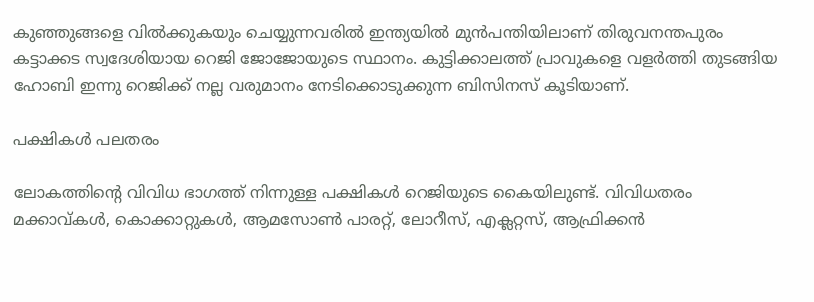കുഞ്ഞുങ്ങളെ വില്‍ക്കുകയും ചെയ്യുന്നവരില്‍ ഇന്ത്യയില്‍ മുന്‍പന്തിയിലാണ് തിരുവനന്തപുരം കട്ടാക്കട സ്വദേശിയായ റെജി ജോജോയുടെ സ്ഥാനം. കുട്ടിക്കാലത്ത് പ്രാവുകളെ വളര്‍ത്തി തുടങ്ങിയ ഹോബി ഇന്നു റെജിക്ക് നല്ല വരുമാനം നേടിക്കൊടുക്കുന്ന ബിസിനസ് കൂടിയാണ്.

പക്ഷികള്‍ പലതരം

ലോകത്തിന്റെ വിവിധ ഭാഗത്ത് നിന്നുള്ള പക്ഷികള്‍ റെജിയുടെ കൈയിലുണ്ട്. വിവിധതരം മക്കാവ്കള്‍, കൊക്കാറ്റുകള്‍, ആമസോണ്‍ പാരറ്റ്, ലോറീസ്, എക്ലറ്റസ്, ആഫ്രിക്കന്‍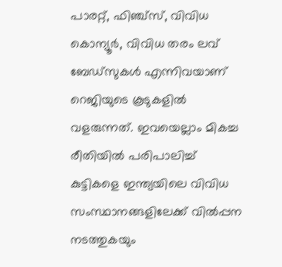പാരറ്റ്, ഫിഞ്ച്സ്, വിവിധ കൊന്യൂര്‍, വിവിധ തരം ലവ് ബേഡ്‌സുകള്‍ എന്നിവയാണ് റെജിയുടെ കൂടുകളില്‍ വളരുന്നത്. ഇവയെല്ലാം മികച്ച രീതിയില്‍ പരിപാലിച്ച് കുട്ടികളെ ഇന്ത്യയിലെ വിവിധ സംസ്ഥാനങ്ങളിലേക്ക് വില്‍പ്പന നടത്തുകയും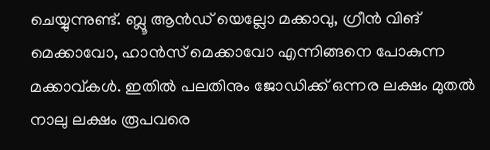ചെയ്യുന്നുണ്ട്. ബ്ലൂ ആന്‍ഡ് യെല്ലോ മക്കാവു, ഗ്രീന്‍ വിങ് മെക്കാവോ, ഹാന്‍സ് മെക്കാവോ എന്നിങ്ങനെ പോകുന്ന മക്കാവ്കള്‍. ഇതില്‍ പലതിനും ജോഡിക്ക് ഒന്നര ലക്ഷം മുതല്‍ നാലു ലക്ഷം രൂപവരെ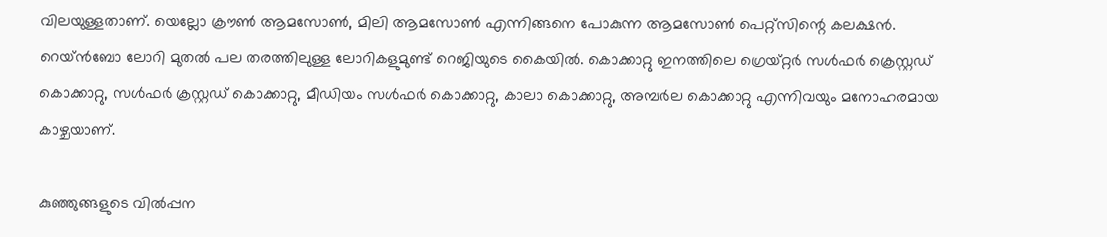വിലയുള്ളതാണ്. യെല്ലോ ക്രൗണ്‍ ആമസോണ്‍, മിലി ആമസോണ്‍ എന്നിങ്ങനെ പോകുന്ന ആമസോണ്‍ പെറ്റ്‌സിന്റെ കലക്ഷന്‍. റെയ്ന്‍ബോ ലോറി മുതല്‍ പല തരത്തിലുള്ള ലോറികളുമുണ്ട് റെജിയുടെ കൈയില്‍. കൊക്കാറ്റു ഇനത്തിലെ ഗ്രെയ്റ്റര്‍ സള്‍ഫര്‍ ക്രെസ്റ്റഡ് കൊക്കാറ്റു, സള്‍ഫര്‍ ക്രസ്റ്റഡ് കൊക്കാറ്റു, മീഡിയം സള്‍ഫര്‍ കൊക്കാറ്റു, കാലാ കൊക്കാറ്റു, അമ്പര്‍ല കൊക്കാറ്റു എന്നിവയും മനോഹരമായ കാഴ്ചയാണ്.

കുഞ്ഞുങ്ങളുടെ വില്‍പ്പന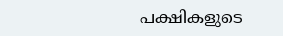പക്ഷികളുടെ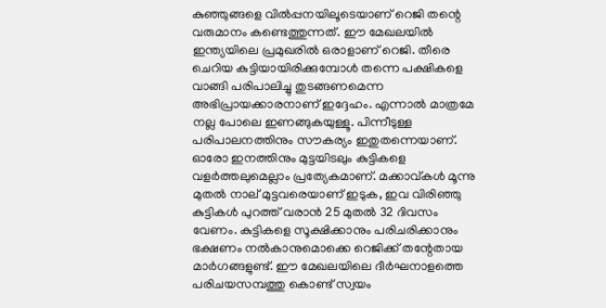കുഞ്ഞുങ്ങളെ വില്‍പ്പനയിലൂടെയാണ് റെജി തന്റെ വരുമാനം കണ്ടെത്തുന്നത്. ഈ മേഖലയില്‍ ഇന്ത്യയിലെ പ്രമുഖരില്‍ ഒരാളാണ് റെജി. തീരെ ചെറിയ കുട്ടിയായിരിക്കുമ്പോള്‍ തന്നെ പക്ഷികളെ വാങ്ങി പരിപാലിച്ചു തുടങ്ങണമെന്ന അഭിപ്രായക്കാരനാണ് ഇദ്ദേഹം. എന്നാല്‍ മാത്രമേ നല്ല പോലെ ഇണങ്ങുകയുള്ളൂ. പിന്നീടുള്ള പരിപാലനത്തിനും സൗകര്യം ഇതുതന്നെയാണ്. ഓരോ ഇനത്തിനും മുട്ടയിടലും കുട്ടികളെ വളര്‍ത്തലുമെല്ലാം പ്രത്യേകമാണ്. മക്കാവ്കള്‍ മൂന്നു മുതല്‍ നാല് മുട്ടവരെയാണ് ഇടുക, ഇവ വിരിഞ്ഞു കുട്ടികള്‍ പുറത്ത് വരാന്‍ 25 മുതല്‍ 32 ദിവസം വേണം. കുട്ടികളെ സൂക്ഷിക്കാനും പരിചരിക്കാനും ഭക്ഷണം നല്‍കാനുമൊക്കെ റെജിക്ക് തന്റേതായ മാര്‍ഗങ്ങളുണ്ട്. ഈ മേഖലയിലെ ദീര്‍ഘനാളത്തെ പരിചയസമ്പത്തു കൊണ്ട് സ്വയം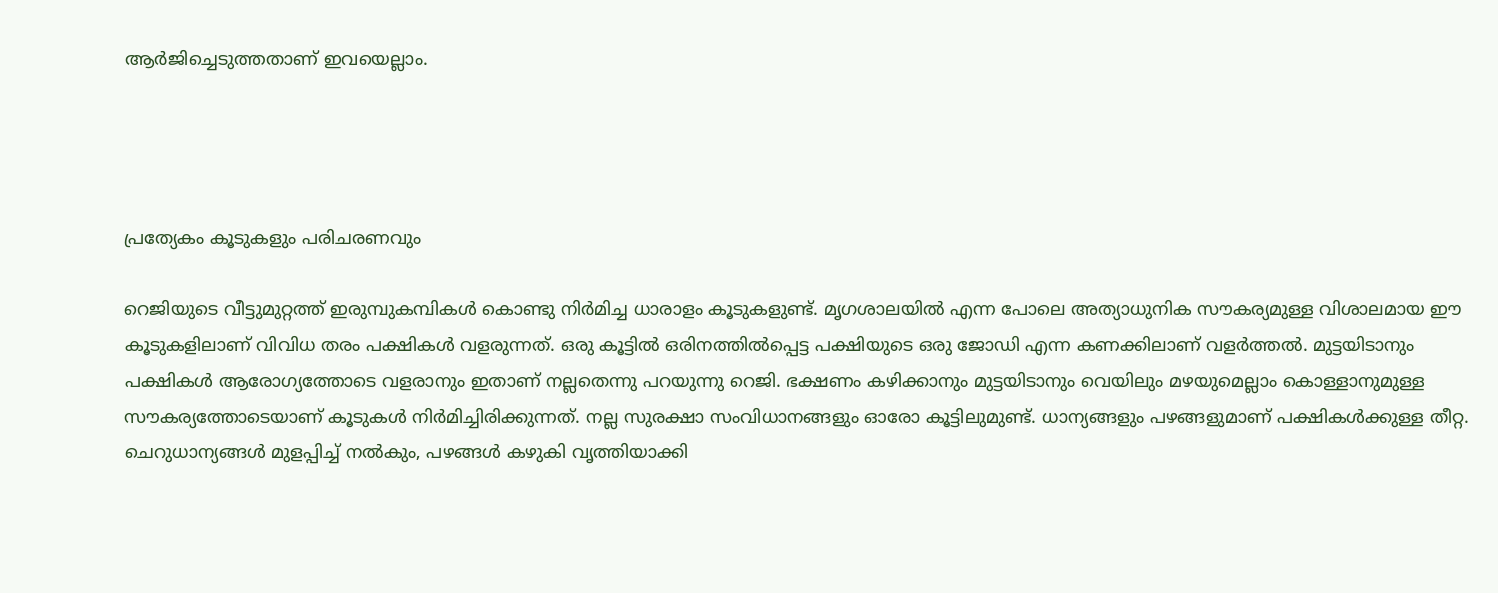ആര്‍ജിച്ചെടുത്തതാണ് ഇവയെല്ലാം.




പ്രത്യേകം കൂടുകളും പരിചരണവും

റെജിയുടെ വീട്ടുമുറ്റത്ത് ഇരുമ്പുകമ്പികള്‍ കൊണ്ടു നിര്‍മിച്ച ധാരാളം കൂടുകളുണ്ട്. മൃഗശാലയില്‍ എന്ന പോലെ അത്യാധുനിക സൗകര്യമുള്ള വിശാലമായ ഈ കൂടുകളിലാണ് വിവിധ തരം പക്ഷികള്‍ വളരുന്നത്. ഒരു കൂട്ടില്‍ ഒരിനത്തില്‍പ്പെട്ട പക്ഷിയുടെ ഒരു ജോഡി എന്ന കണക്കിലാണ് വളര്‍ത്തല്‍. മുട്ടയിടാനും പക്ഷികള്‍ ആരോഗ്യത്തോടെ വളരാനും ഇതാണ് നല്ലതെന്നു പറയുന്നു റെജി. ഭക്ഷണം കഴിക്കാനും മുട്ടയിടാനും വെയിലും മഴയുമെല്ലാം കൊള്ളാനുമുള്ള സൗകര്യത്തോടെയാണ് കൂടുകള്‍ നിര്‍മിച്ചിരിക്കുന്നത്. നല്ല സുരക്ഷാ സംവിധാനങ്ങളും ഓരോ കൂട്ടിലുമുണ്ട്. ധാന്യങ്ങളും പഴങ്ങളുമാണ് പക്ഷികള്‍ക്കുള്ള തീറ്റ. ചെറുധാന്യങ്ങള്‍ മുളപ്പിച്ച് നല്‍കും, പഴങ്ങള്‍ കഴുകി വൃത്തിയാക്കി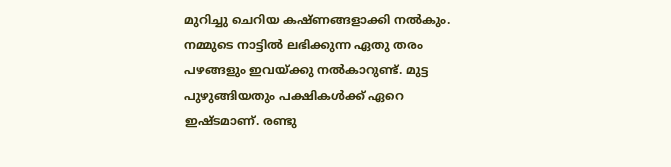മുറിച്ചു ചെറിയ കഷ്ണങ്ങളാക്കി നല്‍കും. നമ്മുടെ നാട്ടില്‍ ലഭിക്കുന്ന ഏതു തരം പഴങ്ങളും ഇവയ്ക്കു നല്‍കാറുണ്ട്. മുട്ട പുഴുങ്ങിയതും പക്ഷികള്‍ക്ക് ഏറെ ഇഷ്ടമാണ്. രണ്ടു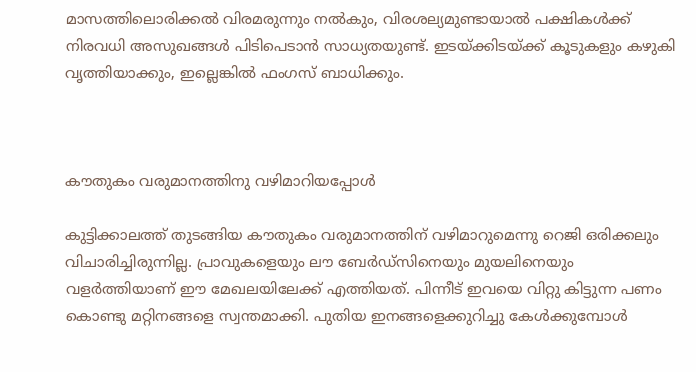മാസത്തിലൊരിക്കല്‍ വിരമരുന്നും നല്‍കും, വിരശല്യമുണ്ടായാല്‍ പക്ഷികള്‍ക്ക് നിരവധി അസുഖങ്ങള്‍ പിടിപെടാന്‍ സാധ്യതയുണ്ട്. ഇടയ്ക്കിടയ്ക്ക് കൂടുകളും കഴുകി വൃത്തിയാക്കും, ഇല്ലെങ്കില്‍ ഫംഗസ് ബാധിക്കും.



കൗതുകം വരുമാനത്തിനു വഴിമാറിയപ്പോള്‍

കുട്ടിക്കാലത്ത് തുടങ്ങിയ കൗതുകം വരുമാനത്തിന് വഴിമാറുമെന്നു റെജി ഒരിക്കലും വിചാരിച്ചിരുന്നില്ല. പ്രാവുകളെയും ലൗ ബേര്‍ഡ്‌സിനെയും മുയലിനെയും വളര്‍ത്തിയാണ് ഈ മേഖലയിലേക്ക് എത്തിയത്. പിന്നീട് ഇവയെ വിറ്റു കിട്ടുന്ന പണം കൊണ്ടു മറ്റിനങ്ങളെ സ്വന്തമാക്കി. പുതിയ ഇനങ്ങളെക്കുറിച്ചു കേള്‍ക്കുമ്പോള്‍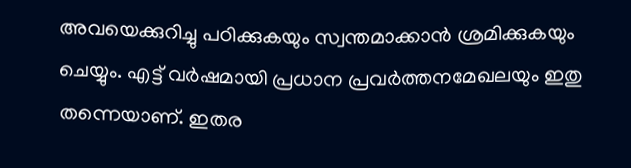അവയെക്കുറിച്ചു പഠിക്കുകയും സ്വന്തമാക്കാന്‍ ശ്രമിക്കുകയും ചെയ്യും. എട്ട് വര്‍ഷമായി പ്രധാന പ്രവര്‍ത്തനമേഖലയും ഇതു തന്നെയാണ്. ഇതര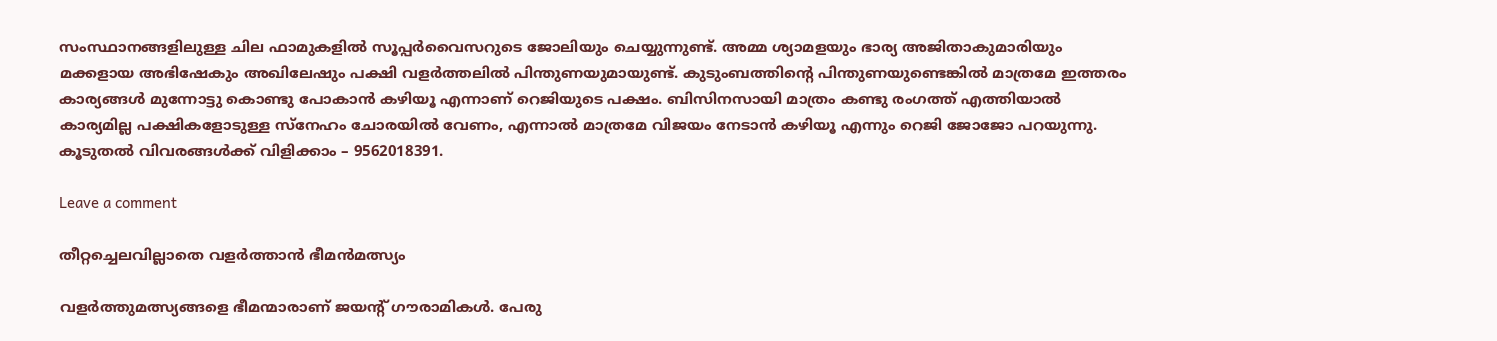സംസ്ഥാനങ്ങളിലുള്ള ചില ഫാമുകളില്‍ സൂപ്പര്‍വൈസറുടെ ജോലിയും ചെയ്യുന്നുണ്ട്. അമ്മ ശ്യാമളയും ഭാര്യ അജിതാകുമാരിയും മക്കളായ അഭിഷേകും അഖിലേഷും പക്ഷി വളര്‍ത്തലില്‍ പിന്തുണയുമായുണ്ട്. കുടുംബത്തിന്റെ പിന്തുണയുണ്ടെങ്കില്‍ മാത്രമേ ഇത്തരം കാര്യങ്ങള്‍ മുന്നോട്ടു കൊണ്ടു പോകാന്‍ കഴിയൂ എന്നാണ് റെജിയുടെ പക്ഷം. ബിസിനസായി മാത്രം കണ്ടു രംഗത്ത് എത്തിയാല്‍ കാര്യമില്ല പക്ഷികളോടുള്ള സ്‌നേഹം ചോരയില്‍ വേണം, എന്നാല്‍ മാത്രമേ വിജയം നേടാന്‍ കഴിയൂ എന്നും റെജി ജോജോ പറയുന്നു. കൂടുതല്‍ വിവരങ്ങള്‍ക്ക് വിളിക്കാം – 9562018391.

Leave a comment

തീറ്റച്ചെലവില്ലാതെ വളര്‍ത്താന്‍ ഭീമന്‍മത്സ്യം

വളര്‍ത്തുമത്സ്യങ്ങളെ ഭീമന്മാരാണ് ജയന്റ് ഗൗരാമികള്‍. പേരു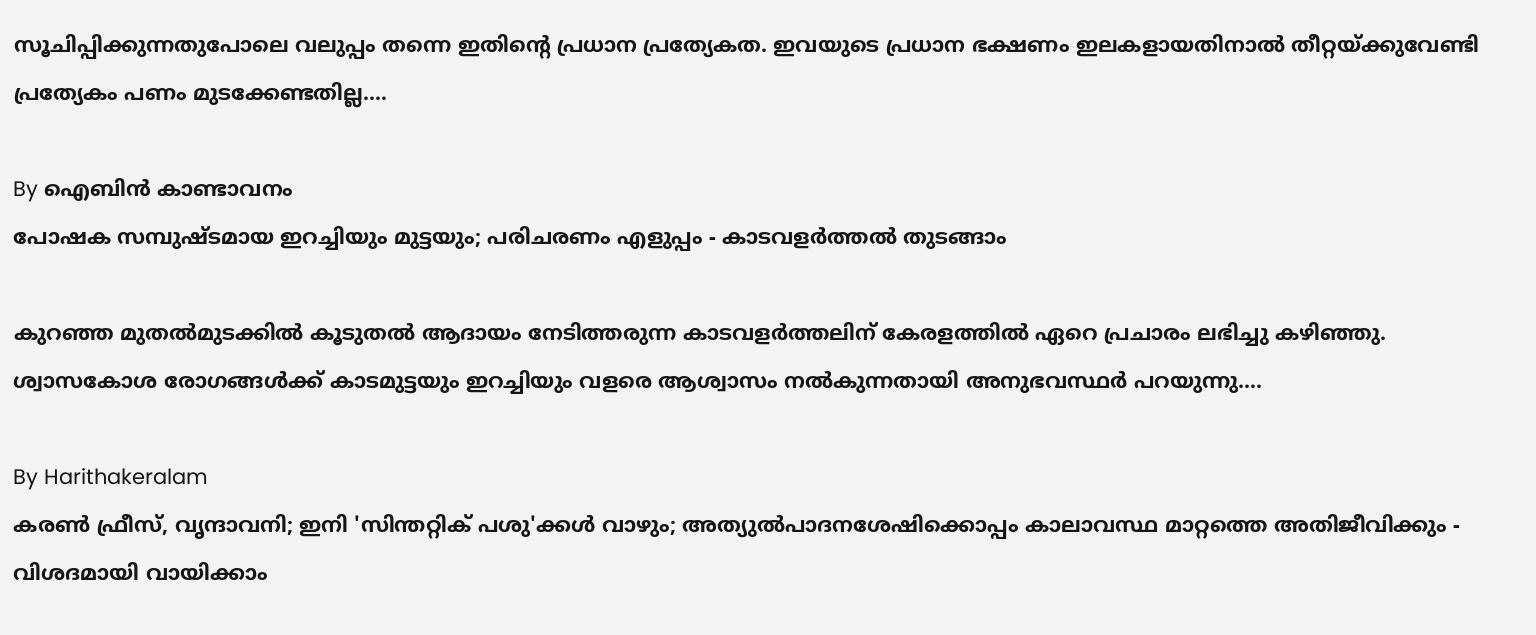സൂചിപ്പിക്കുന്നതുപോലെ വലുപ്പം തന്നെ ഇതിന്റെ പ്രധാന പ്രത്യേകത. ഇവയുടെ പ്രധാന ഭക്ഷണം ഇലകളായതിനാല്‍ തീറ്റയ്ക്കുവേണ്ടി പ്രത്യേകം പണം മുടക്കേണ്ടതില്ല.…

By ഐബിന്‍ കാണ്ടാവനം
പോഷക സമ്പുഷ്ടമായ ഇറച്ചിയും മുട്ടയും; പരിചരണം എളുപ്പം - കാടവളര്‍ത്തല്‍ തുടങ്ങാം

കുറഞ്ഞ മുതല്‍മുടക്കില്‍ കൂടുതല്‍ ആദായം നേടിത്തരുന്ന കാടവളര്‍ത്തലിന് കേരളത്തില്‍ ഏറെ പ്രചാരം ലഭിച്ചു കഴിഞ്ഞു. ശ്വാസകോശ രോഗങ്ങള്‍ക്ക് കാടമുട്ടയും ഇറച്ചിയും വളരെ ആശ്വാസം നല്‍കുന്നതായി അനുഭവസ്ഥര്‍ പറയുന്നു.…

By Harithakeralam
കരണ്‍ ഫ്രീസ്, വൃന്ദാവനി; ഇനി 'സിന്തറ്റിക് പശു'ക്കള്‍ വാഴും; അത്യുല്‍പാദനശേഷിക്കൊപ്പം കാലാവസ്ഥ മാറ്റത്തെ അതിജീവിക്കും - വിശദമായി വായിക്കാം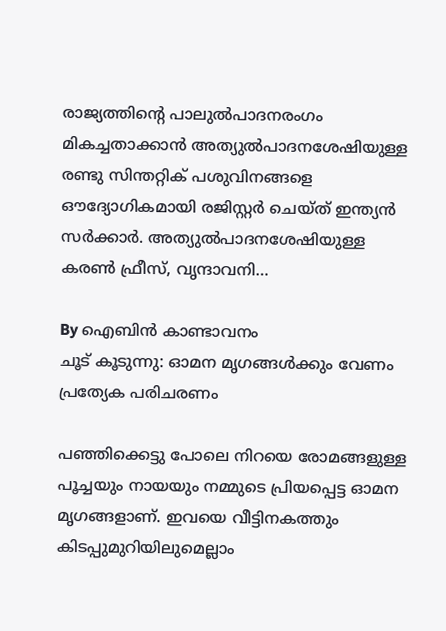രാജ്യത്തിന്റെ പാലുല്‍പാദനരംഗം മികച്ചതാക്കാന്‍ അത്യുല്‍പാദനശേഷിയുള്ള രണ്ടു സിന്തറ്റിക് പശുവിനങ്ങളെ ഔദ്യോഗികമായി രജിസ്റ്റര്‍ ചെയ്ത് ഇന്ത്യന്‍ സര്‍ക്കാര്‍. അത്യുല്‍പാദനശേഷിയുള്ള കരണ്‍ ഫ്രീസ്, വൃന്ദാവനി…

By ഐബിന്‍ കാണ്ടാവനം
ചൂട് കൂടുന്നു: ഓമന മൃഗങ്ങള്‍ക്കും വേണം പ്രത്യേക പരിചരണം

പഞ്ഞിക്കെട്ടു പോലെ നിറയെ രോമങ്ങളുള്ള പൂച്ചയും നായയും നമ്മുടെ പ്രിയപ്പെട്ട ഓമന മൃഗങ്ങളാണ്. ഇവയെ വീട്ടിനകത്തും കിടപ്പുമുറിയിലുമെല്ലാം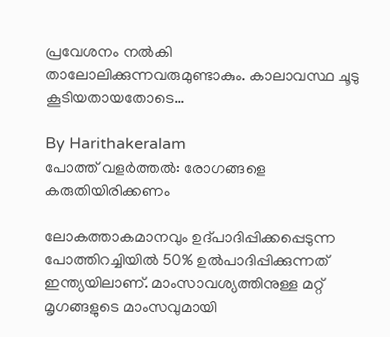പ്രവേശനം നല്‍കി താലോലിക്കുന്നവരുമുണ്ടാകും. കാലാവസ്ഥ ചൂടു കൂടിയതായതോടെ…

By Harithakeralam
പോത്ത് വളര്‍ത്തല്‍: രോഗങ്ങളെ കരുതിയിരിക്കണം

ലോകത്താകമാനവും ഉദ്പാദിപ്പിക്കപ്പെടുന്ന പോത്തിറച്ചിയില്‍ 50% ഉല്‍പാദിപ്പിക്കുന്നത് ഇന്ത്യയിലാണ്. മാംസാവശ്യത്തിനുള്ള മറ്റ് മൃഗങ്ങളുടെ മാംസവുമായി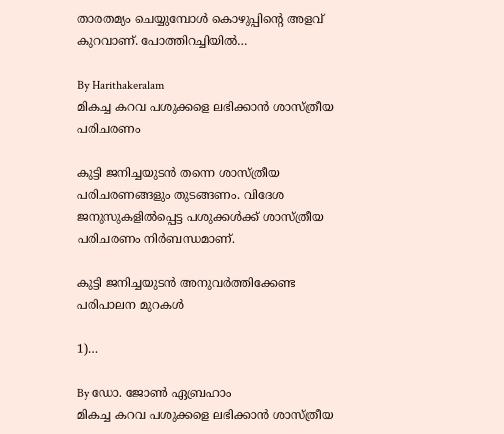താരതമ്യം ചെയ്യുമ്പോള്‍ കൊഴുപ്പിന്റെ അളവ് കുറവാണ്. പോത്തിറച്ചിയില്‍…

By Harithakeralam
മികച്ച കറവ പശുക്കളെ ലഭിക്കാന്‍ ശാസ്ത്രീയ പരിചരണം

കുട്ടി ജനിച്ചയുടന്‍ തന്നെ ശാസ്ത്രീയ പരിചരണങ്ങളും തുടങ്ങണം. വിദേശ ജനുസുകളില്‍പ്പെട്ട പശുക്കള്‍ക്ക് ശാസ്ത്രീയ പരിചരണം നിര്‍ബന്ധമാണ്.

കുട്ടി ജനിച്ചയുടന്‍ അനുവര്‍ത്തിക്കേണ്ട പരിപാലന മുറകള്‍

1)…

By ഡോ. ജോണ്‍ ഏബ്രഹാം
മികച്ച കറവ പശുക്കളെ ലഭിക്കാന്‍ ശാസ്ത്രീയ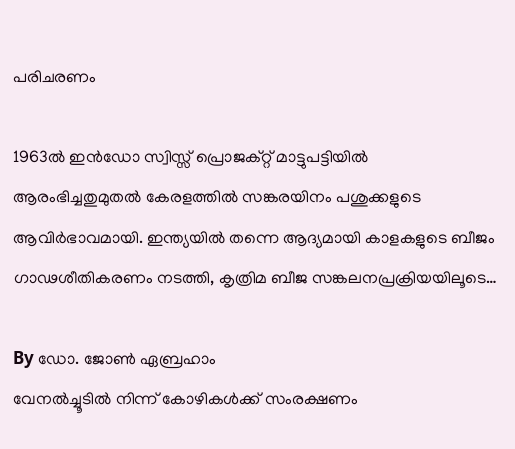പരിചരണം

1963ല്‍ ഇന്‍ഡോ സ്വിസ്സ് പ്രൊജക്റ്റ് മാട്ടുപട്ടിയില്‍ ആരംഭിച്ചതുമുതല്‍ കേരളത്തില്‍ സങ്കരയിനം പശുക്കളുടെ ആവിര്‍ഭാവമായി. ഇന്ത്യയില്‍ തന്നെ ആദ്യമായി കാളകളുടെ ബീജം ഗാഢശീതികരണം നടത്തി, കൃത്രിമ ബീജ സങ്കലനപ്രക്രിയയിലൂടെ…

By ഡോ. ജോണ്‍ ഏബ്രഹാം
വേനല്‍ച്ചൂടില്‍ നിന്ന് കോഴികള്‍ക്ക് സംരക്ഷണം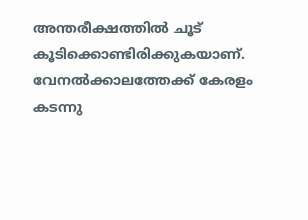അന്തരീക്ഷത്തില്‍ ചൂട് കൂടിക്കൊണ്ടിരിക്കുകയാണ്. വേനല്‍ക്കാലത്തേക്ക് കേരളം കടന്നു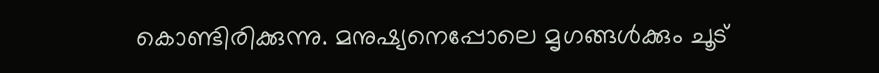കൊണ്ടിരിക്കുന്നു. മനുഷ്യനെപ്പോലെ മൃഗങ്ങള്‍ക്കും ചൂട്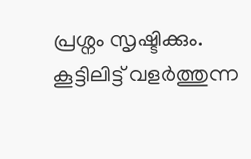പ്രശ്നം സൃഷ്ടിക്കും. കൂട്ടിലിട്ട് വളര്‍ത്തുന്ന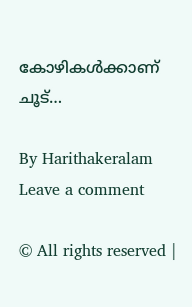കോഴികള്‍ക്കാണ് ചൂട്…

By Harithakeralam
Leave a comment

© All rights reserved |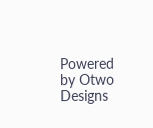Powered by Otwo Designs